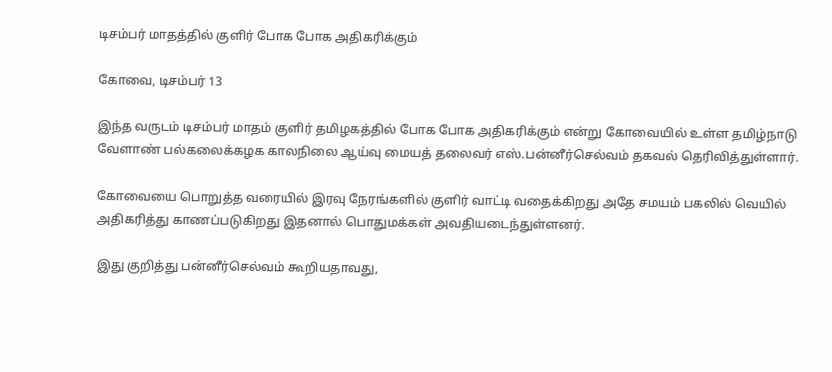டிசம்பர் மாதத்தில் குளிர் போக போக அதிகரிக்கும்

கோவை, டிசம்பர் 13

இந்த வருடம் டிசம்பர் மாதம் குளிர் தமிழகத்தில் போக போக அதிகரிக்கும் என்று கோவையில் உள்ள தமிழ்நாடு வேளாண் பல்கலைக்கழக காலநிலை ஆய்வு மையத் தலைவர் எஸ்.பன்னீர்செல்வம் தகவல் தெரிவித்துள்ளார்.

கோவையை பொறுத்த வரையில் இரவு நேரங்களில் குளிர் வாட்டி வதைக்கிறது அதே சமயம் பகலில் வெயில் அதிகரித்து காணப்படுகிறது இதனால் பொதுமக்கள் அவதியடைந்துள்ளனர்.

இது குறித்து பன்னீர்செல்வம் கூறியதாவது,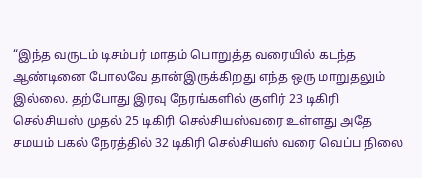“இந்த வருடம் டிசம்பர் மாதம் பொறுத்த வரையில் கடந்த ஆண்டினை போலவே தான்இருக்கிறது எந்த ஒரு மாறுதலும் இல்லை. தற்போது இரவு நேரங்களில் குளிர் 23 டிகிரி செல்சியஸ் முதல் 25 டிகிரி செல்சியஸ்வரை உள்ளது அதே சமயம் பகல் நேரத்தில் 32 டிகிரி செல்சியஸ் வரை வெப்ப நிலை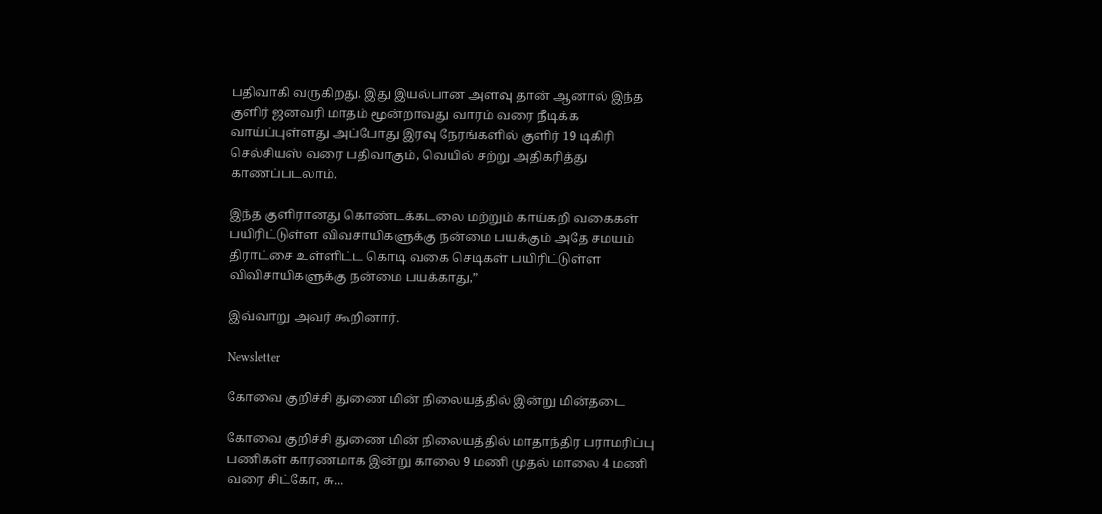பதிவாகி வருகிறது. இது இயல்பான அளவு தான் ஆனால் இந்த குளிர் ஜனவரி மாதம் மூன்றாவது வாரம் வரை நீடிக்க வாய்ப்புள்ளது அப்போது இரவு நேரங்களில் குளிர் 19 டிகிரி செல்சியஸ் வரை பதிவாகும், வெயில் சற்று அதிகரித்து காணப்படலாம்.

இந்த குளிரானது கொண்டக்கடலை மற்றும் காய்கறி வகைகள் பயிரிட்டுள்ள விவசாயிகளுக்கு நன்மை பயக்கும் அதே சமயம் திராட்சை உள்ளிட்ட கொடி வகை செடிகள் பயிரிட்டுள்ள விவிசாயிகளுக்கு நன்மை பயக்காது,”

இவ்வாறு அவர் கூறினார்.

Newsletter

கோவை குறிச்சி துணை மின் நிலையத்தில் இன்று மின்தடை

கோவை குறிச்சி துணை மின் நிலையத்தில் மாதாந்திர பராமரிப்பு பணிகள் காரணமாக இன்று காலை 9 மணி முதல் மாலை 4 மணி வரை சிட்கோ, சு...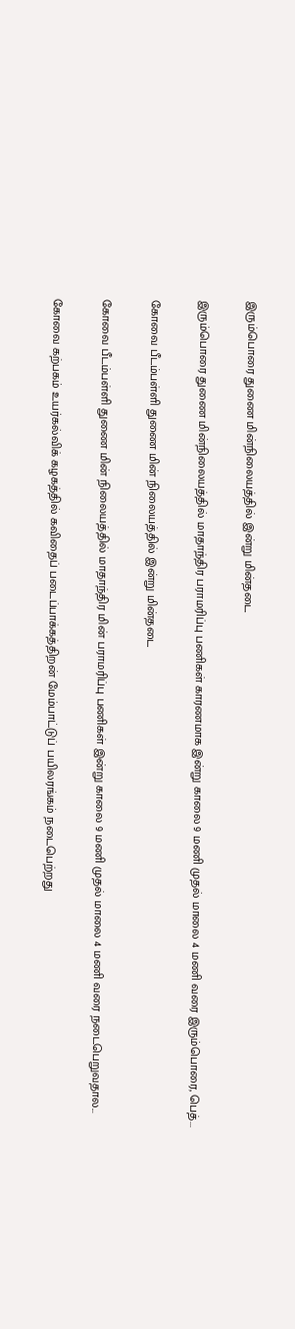இரும்பொரை துணை மின்நிலையத்தில் இன்று மின்தடை

இரும்பொரை துணை மின்நிலையத்தில் மாதாந்திர பராமரிப்பு பணிகள் காரணமாக இன்று காலை 9 மணி முதல் மாலை 4 மணி வரை இரும்பொரை, பெத்...

கோவை பீடம்பள்ளி துணை மின் நிலையத்தில் இன்று மின்தடை

கோவை பீடம்பள்ளி துணை மின் நிலையத்தில் மாதாந்திர மின் பராமரிப்பு பணிகள் இன்று காலை 9 மணி முதல் மாலை 4 மணி வரை நடைபெறுவதால...

கோவை கற்பகம் உயர்கல்விக் கழகத்தில் கவிதைப் படைப்பாக்கத்திறன் மேம்பாட்டுப் பயிலரங்கம் நடைபெற்றது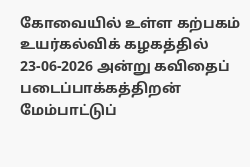கோவையில் உள்ள கற்பகம் உயர்கல்விக் கழகத்தில் 23-06-2026 அன்று கவிதைப் படைப்பாக்கத்திறன் மேம்பாட்டுப்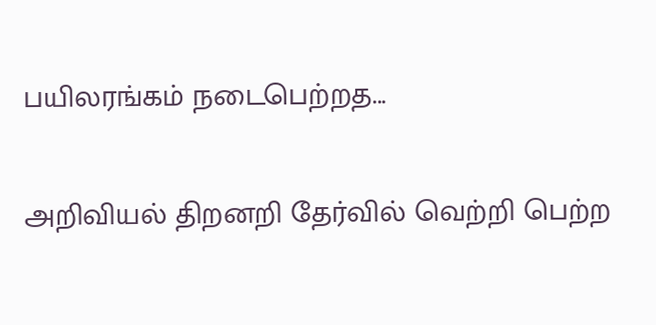பயிலரங்கம் நடைபெற்றத...

அறிவியல் திறனறி தேர்வில் வெற்றி பெற்ற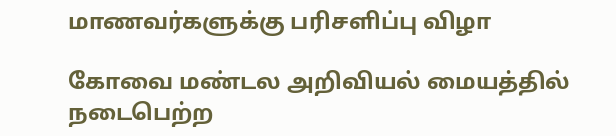மாணவர்களுக்கு பரிசளிப்பு விழா

கோவை மண்டல அறிவியல் மையத்தில் நடைபெற்ற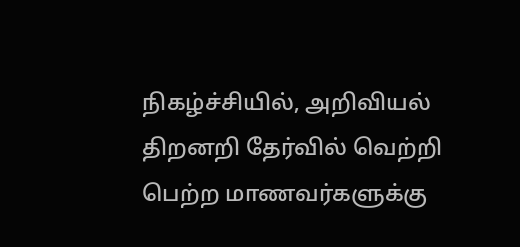நிகழ்ச்சியில், அறிவியல் திறனறி தேர்வில் வெற்றி பெற்ற மாணவர்களுக்கு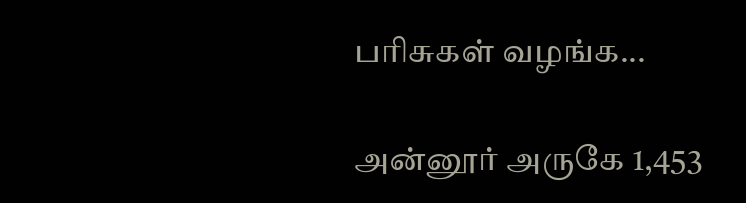பரிசுகள் வழங்க...

அன்னூர் அருகே 1,453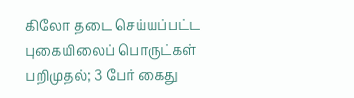கிலோ தடை செய்யப்பட்ட புகையிலைப் பொருட்கள் பறிமுதல்; 3 பேர் கைது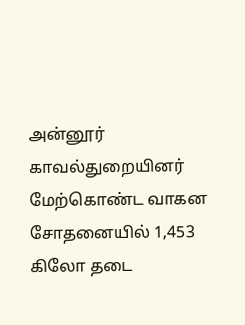அன்னூர் காவல்துறையினர் மேற்கொண்ட வாகன சோதனையில் 1,453 கிலோ தடை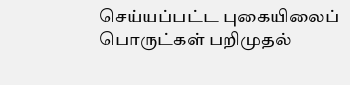செய்யப்பட்ட புகையிலைப் பொருட்கள் பறிமுதல்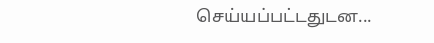செய்யப்பட்டதுடன...